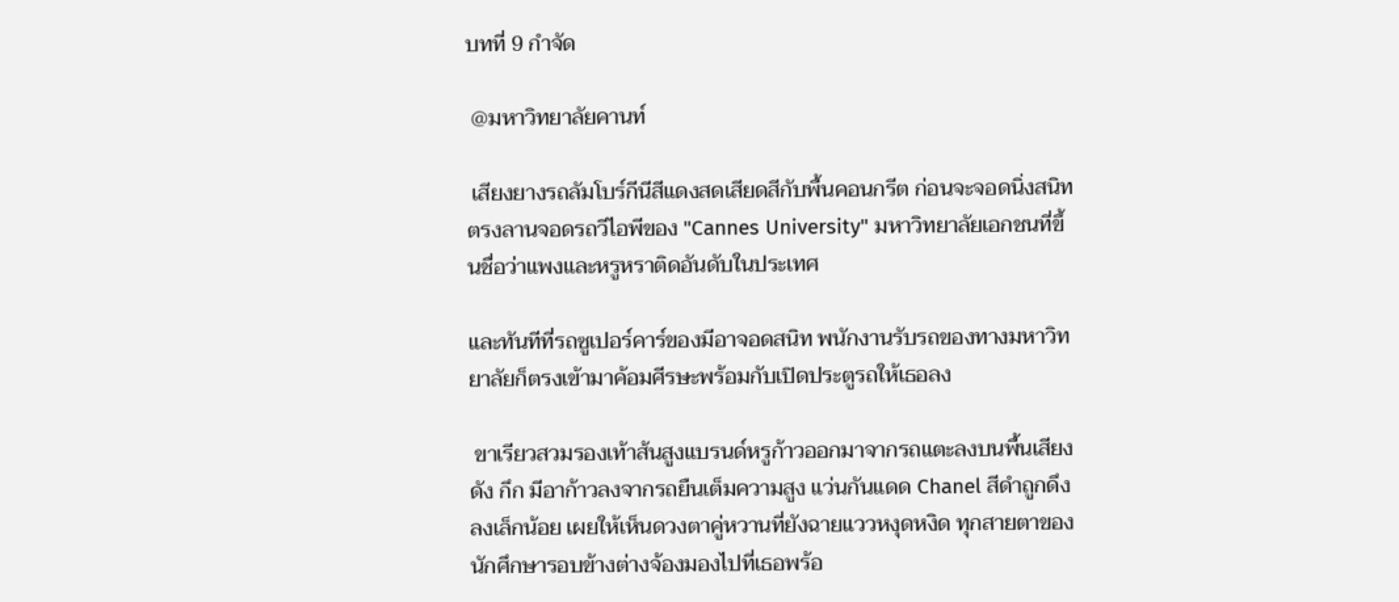บทที่ 9 กำจัด

 @มหาวิทยาลัยคานท์

 เสียงยางรถลัมโบร์กีนีสีแดงสดเสียดสีกับพื้นคอนกรีต ก่อนจะจอดนิ่งสนิทตรงลานจอดรถวีไอพีของ "Cannes University" มหาวิทยาลัยเอกชนที่ขึ้นชื่อว่าแพงและหรูหราติดอันดับในประเทศ

และทันทีที่รถซูเปอร์คาร์ของมีอาจอดสนิท พนักงานรับรถของทางมหาวิทยาลัยก็ตรงเข้ามาค้อมศีรษะพร้อมกับเปิดประตูรถให้เธอลง

 ขาเรียวสวมรองเท้าส้นสูงแบรนด์หรูก้าวออกมาจากรถแตะลงบนพื้นเสียงดัง กึก มีอาก้าวลงจากรถยืนเต็มความสูง แว่นกันแดด Chanel สีดำถูกดึงลงเล็กน้อย เผยให้เห็นดวงตาคู่หวานที่ยังฉายแววหงุดหงิด ทุกสายตาของนักศึกษารอบข้างต่างจ้องมองไปที่เธอพร้อ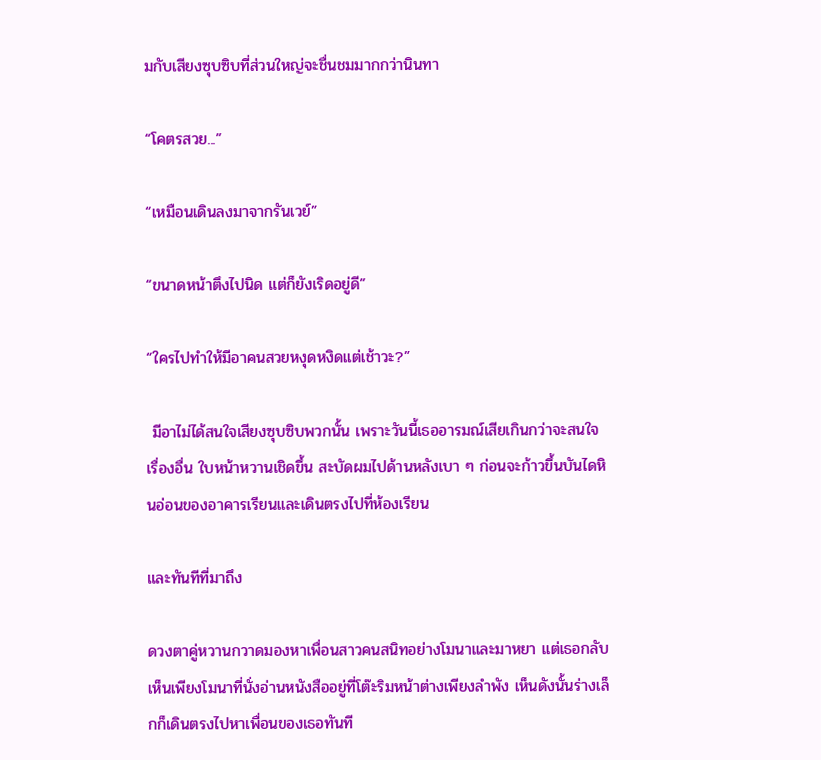มกับเสียงซุบซิบที่ส่วนใหญ่จะชื่นชมมากกว่านินทา

“โคตรสวย...”

“เหมือนเดินลงมาจากรันเวย์”

“ขนาดหน้าตึงไปนิด แต่ก็ยังเริดอยู่ดี”

“ใครไปทำให้มีอาคนสวยหงุดหงิดแต่เช้าวะ?”

 มีอาไม่ได้สนใจเสียงซุบซิบพวกนั้น เพราะวันนี้เธออารมณ์เสียเกินกว่าจะสนใจเรื่องอื่น ใบหน้าหวานเชิดขึ้น สะบัดผมไปด้านหลังเบา ๆ ก่อนจะก้าวขึ้นบันไดหินอ่อนของอาคารเรียนและเดินตรงไปที่ห้องเรียน

และทันทีที่มาถึง

ดวงตาคู่หวานกวาดมองหาเพื่อนสาวคนสนิทอย่างโมนาและมาหยา แต่เธอกลับเห็นเพียงโมนาที่นั่งอ่านหนังสืออยู่ที่โต๊ะริมหน้าต่างเพียงลำพัง เห็นดังนั้นร่างเล็กก็เดินตรงไปหาเพื่อนของเธอทันที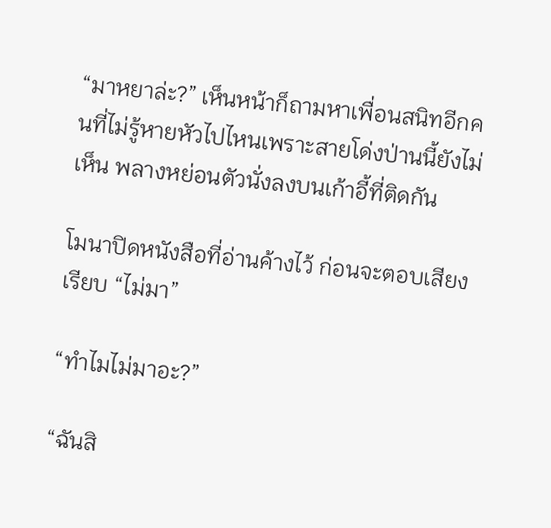“มาหยาล่ะ?” เห็นหน้าก็ถามหาเพื่อนสนิทอีกคนที่ไม่รู้หายหัวไปไหนเพราะสายโด่งป่านนี้ยังไม่เห็น พลางหย่อนตัวนั่งลงบนเก้าอี้ที่ติดกัน

โมนาปิดหนังสือที่อ่านค้างไว้ ก่อนจะตอบเสียงเรียบ “ไม่มา”

“ทำไมไม่มาอะ?”

“ฉันสิ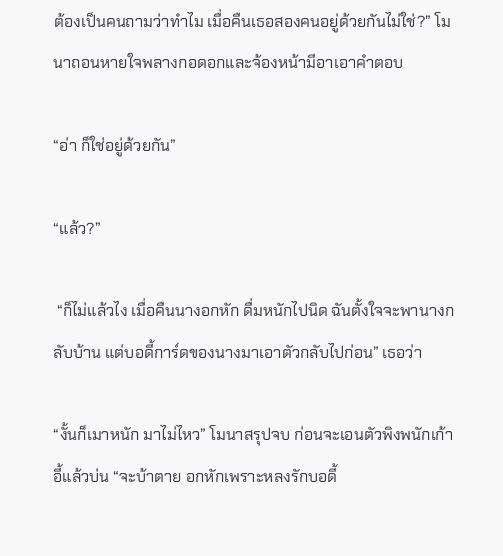ต้องเป็นคนถามว่าทำไม เมื่อคืนเธอสองคนอยู่ด้วยกันไม่ใช่?” โมนาถอนหายใจพลางกอดอกและจ้องหน้ามีอาเอาคำตอบ

“อ่า ก็ใช่อยู่ด้วยกัน”

“แล้ว?”

 “ก็ไม่แล้วไง เมื่อคืนนางอกหัก ดื่มหนักไปนิด ฉันตั้งใจจะพานางกลับบ้าน แต่บอดี้การ์ดของนางมาเอาตัวกลับไปก่อน” เธอว่า

“งั้นก็เมาหนัก มาไม่ไหว” โมนาสรุปจบ ก่อนจะเอนตัวพิงพนักเก้าอี้แล้วบ่น “จะบ้าตาย อกหักเพราะหลงรักบอดี้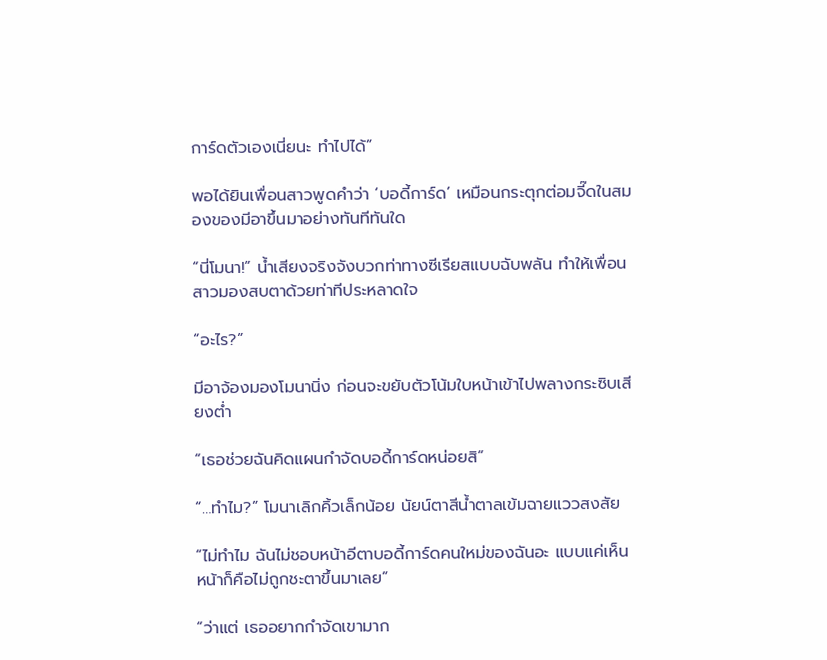การ์ดตัวเองเนี่ยนะ ทำไปได้”

พอได้ยินเพื่อนสาวพูดคำว่า ‘บอดี้การ์ด’ เหมือนกระตุกต่อมจี๊ดในสมองของมีอาขึ้นมาอย่างทันทีทันใด

“นี่โมนา!” น้ำเสียงจริงจังบวกท่าทางซีเรียสแบบฉับพลัน ทำให้เพื่อนสาวมองสบตาด้วยท่าทีประหลาดใจ

“อะไร?”

มีอาจ้องมองโมนานิ่ง ก่อนจะขยับตัวโน้มใบหน้าเข้าไปพลางกระซิบเสียงต่ำ

“เธอช่วยฉันคิดแผนกำจัดบอดี้การ์ดหน่อยสิ”

“…ทำไม?” โมนาเลิกคิ้วเล็กน้อย นัยน์ตาสีน้ำตาลเข้มฉายแววสงสัย

“ไม่ทำไม ฉันไม่ชอบหน้าอีตาบอดี้การ์ดคนใหม่ของฉันอะ แบบแค่เห็นหน้าก็คือไม่ถูกชะตาขึ้นมาเลย”

“ว่าแต่ เธออยากกำจัดเขามาก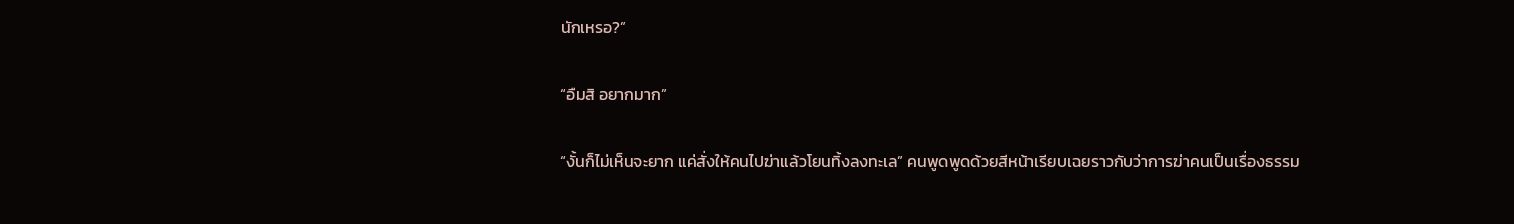นักเหรอ?”

“อืมสิ อยากมาก”

“งั้นก็ไม่เห็นจะยาก แค่สั่งให้คนไปฆ่าแล้วโยนทิ้งลงทะเล” คนพูดพูดด้วยสีหน้าเรียบเฉยราวกับว่าการฆ่าคนเป็นเรื่องธรรม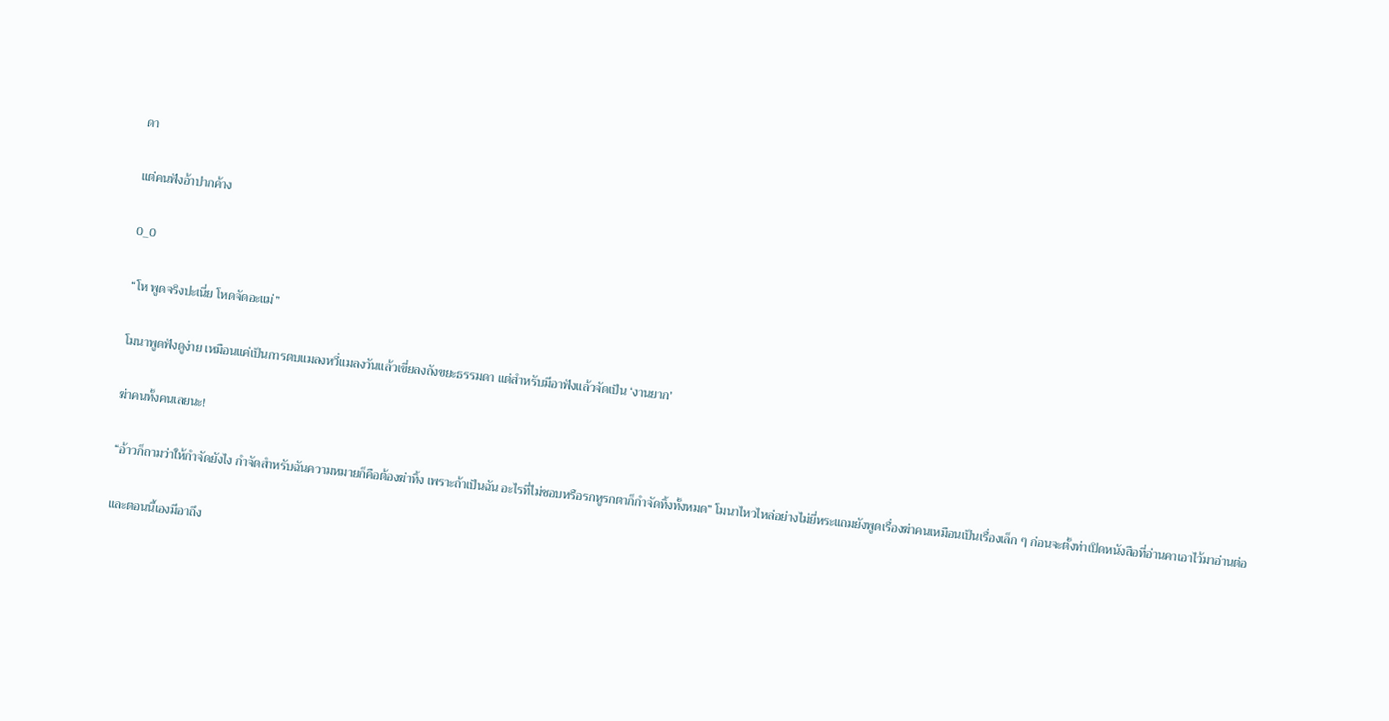ดา

แต่คนฟังอ้าปากค้าง

0_0

“โห พูดจริงปะเนี่ย โหดจัดอะแม่”

โมนาพูดฟังดูง่าย เหมือนแค่เป็นการตบแมลงหวี่แมลงวันแล้วเขี่ยลงถังขยะธรรมดา แต่สำหรับมีอาฟังแล้วจัดเป็น ‘งานยาก’

ฆ่าคนทั้งคนเลยนะ!

“อ้าวก็ถามว่าให้กำจัดยังไง กำจัดสำหรับฉันความหมายก็คือต้องฆ่าทิ้ง เพราะถ้าเป็นฉัน อะไรที่ไม่ชอบหรือรกหูรกตาก็กำจัดทิ้งทั้งหมด” โมนาไหวไหล่อย่างไม่ยี่หระแถมยังพูดเรื่องฆ่าคนเหมือนเป็นเรื่องเล็ก ๆ ก่อนจะตั้งท่าเปิดหนังสือที่อ่านคาเอาไว้มาอ่านต่อ

และตอนนี้เองมีอาถึง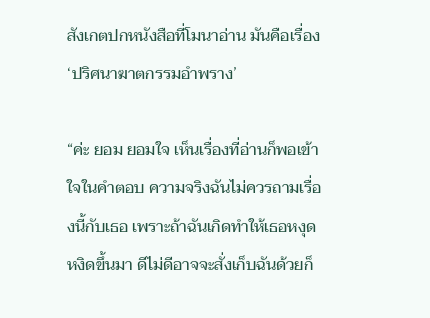สังเกตปกหนังสือที่โมนาอ่าน มันคือเรื่อง ‘ปริศนาฆาตกรรมอำพราง’

“ค่ะ ยอม ยอมใจ เห็นเรื่องที่อ่านก็พอเข้าใจในคำตอบ ความจริงฉันไม่ควรถามเรื่องนี้กับเธอ เพราะถ้าฉันเกิดทำให้เธอหงุดหงิดขึ้นมา ดีไม่ดีอาจจะสั่งเก็บฉันด้วยก็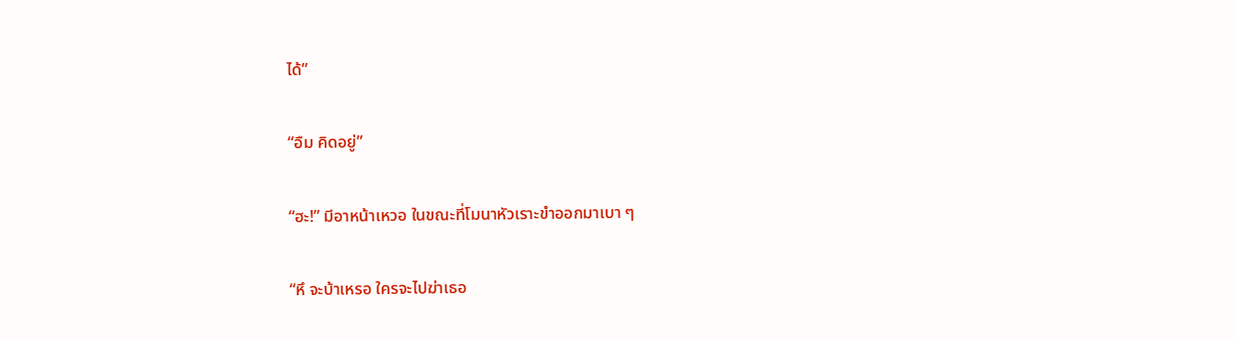ได้”

“อืม คิดอยู่”

“ฮะ!” มีอาหน้าเหวอ ในขณะที่โมนาหัวเราะขำออกมาเบา ๆ

“หึ จะบ้าเหรอ ใครจะไปฆ่าเธอ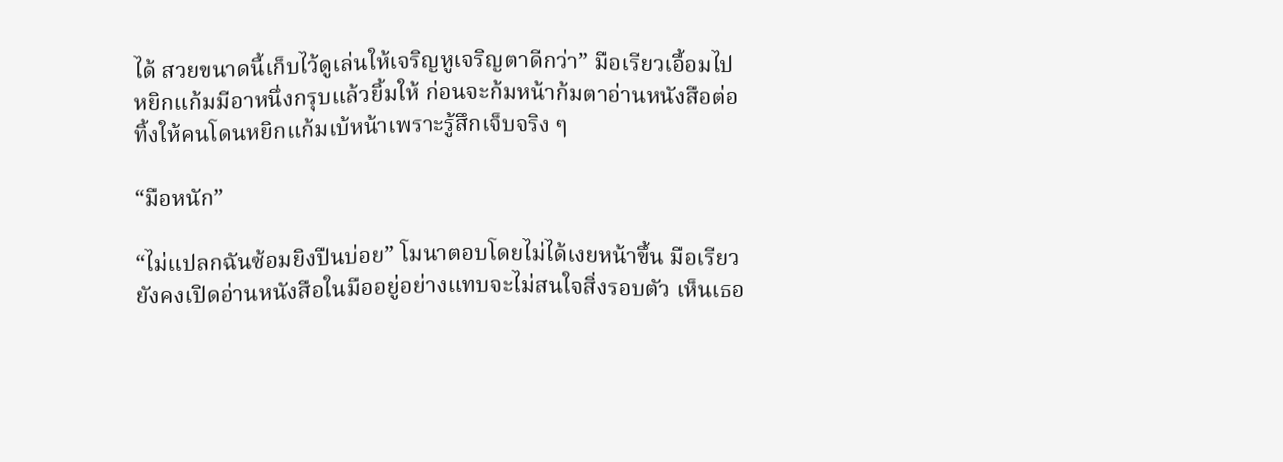ได้ สวยขนาดนี้เก็บไว้ดูเล่นให้เจริญหูเจริญตาดีกว่า” มือเรียวเอื้อมไปหยิกแก้มมีอาหนึ่งกรุบแล้วยิ้มให้ ก่อนจะก้มหน้าก้มตาอ่านหนังสือต่อ ทิ้งให้คนโดนหยิกแก้มเบ้หน้าเพราะรู้สึกเจ็บจริง ๆ

“มือหนัก”

“ไม่แปลกฉันซ้อมยิงปืนบ่อย” โมนาตอบโดยไม่ได้เงยหน้าขึ้น มือเรียวยังคงเปิดอ่านหนังสือในมืออยู่อย่างแทบจะไม่สนใจสิ่งรอบตัว เห็นเธอ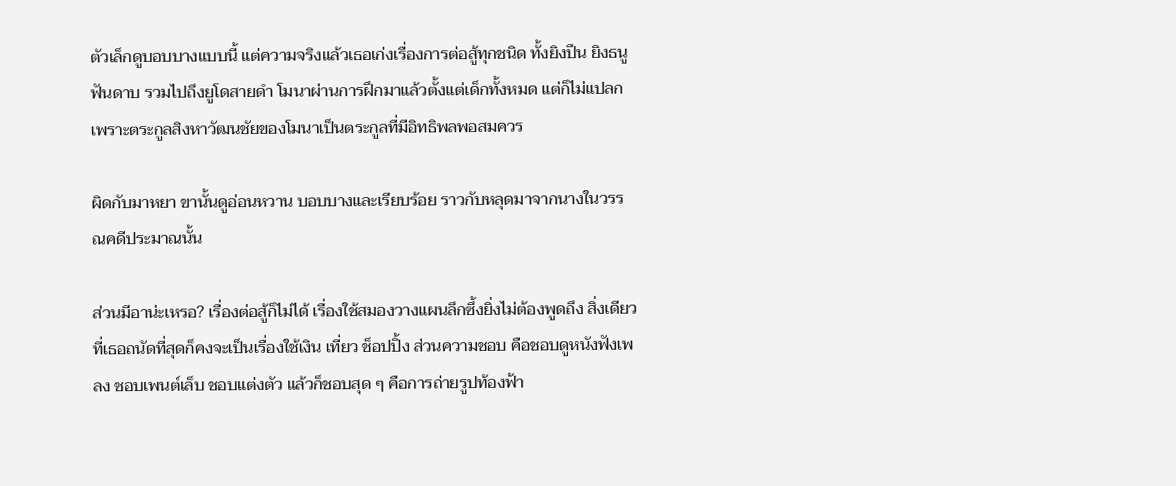ตัวเล็กดูบอบบางแบบนี้ แต่ความจริงแล้วเธอเก่งเรื่องการต่อสู้ทุกชนิด ทั้งยิงปืน ยิงธนู ฟันดาบ รวมไปถึงยูโดสายดำ โมนาผ่านการฝึกมาแล้วตั้งแต่เด็กทั้งหมด แต่ก็ไม่แปลกเพราะตระกูลสิงหาวัฒนชัยของโมนาเป็นตระกูลที่มีอิทธิพลพอสมควร

ผิดกับมาหยา ขานั้นดูอ่อนหวาน บอบบางและเรียบร้อย ราวกับหลุดมาจากนางในวรรณคดีประมาณนั้น

ส่วนมีอาน่ะเหรอ? เรื่องต่อสู้ก็ไม่ได้ เรื่องใช้สมองวางแผนลึกซึ้งยิ่งไม่ต้องพูดถึง สิ่งเดียวที่เธอถนัดที่สุดก็คงจะเป็นเรื่องใช้เงิน เที่ยว ช็อปปิ้ง ส่วนความชอบ คือชอบดูหนังฟังเพลง ชอบเพนต์เล็บ ชอบแต่งตัว แล้วก็ชอบสุด ๆ คือการถ่ายรูปท้องฟ้า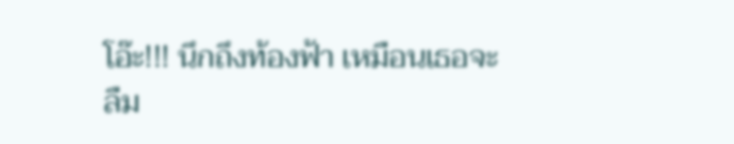โอ๊ะ!!! นึกถึงท้องฟ้า เหมือนเธอจะลืม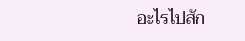อะไรไปสัก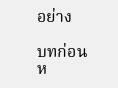อย่าง

บทก่อนห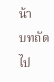น้า
บทถัดไป